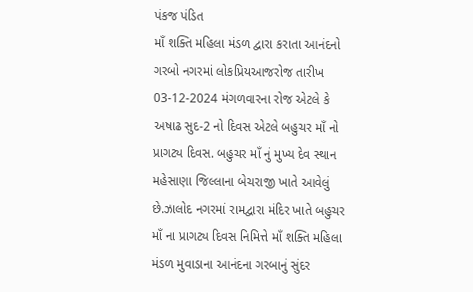પંકજ પંડિત
માઁ શક્તિ મહિલા મંડળ દ્વારા કરાતા આનંદનો ગરબો નગરમાં લોકપ્રિયઆજરોજ તારીખ 03-12-2024 મંગળવારના રોજ એટલે કે અષાઢ સુદ-2 નો દિવસ એટલે બહુચર માઁ નો પ્રાગટ્ય દિવસ. બહુચર માઁ નું મુખ્ય દેવ સ્થાન મહેસાણા જિલ્લાના બેચરાજી ખાતે આવેલું છે.ઝાલોદ નગરમાં રામદ્વારા મંદિર ખાતે બહુચર માઁ ના પ્રાગટ્ય દિવસ નિમિત્તે માઁ શક્તિ મહિલા મંડળ મુવાડાના આનંદના ગરબાનું સુંદર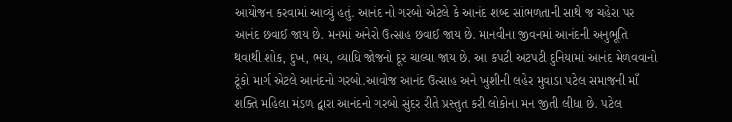આયોજન કરવામાં આવ્યું હતું. આનંદ નો ગરબો એટલે કે આનંદ શબ્દ સાંભળતાની સાથે જ ચહેરા પર આનંદ છવાઈ જાય છે. મનમાં અનેરો ઉત્સાહ છવાઈ જાય છે. માનવીના જીવનમાં આનંદની અનુભૂતિ થવાથી શોક, દુખ, ભય, વ્યાધિ જોજનો દૂર ચાલ્યા જાય છે. આ કપટી અટપટી દુનિયામાં આનંદ મેળવવાનો ટૂંકો માર્ગ એટલે આનંદનો ગરબો.આવોજ આનંદ ઉત્સાહ અને ખુશીની લહેર મુવાડા પટેલ સમાજની માઁ શક્તિ મહિલા મંડળ દ્વારા આનંદનો ગરબો સુંદર રીતે પ્રસ્તુત કરી લોકોના મન જીતી લીધા છે. પટેલ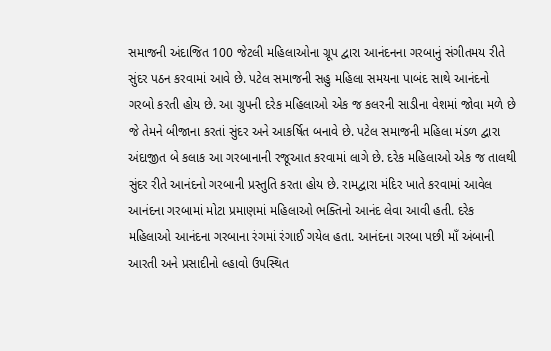સમાજની અંદાજિત 100 જેટલી મહિલાઓના ગ્રૂપ દ્વારા આનંદનના ગરબાનું સંગીતમય રીતે સુંદર પઠન કરવામાં આવે છે. પટેલ સમાજની સહુ મહિલા સમયના પાબંદ સાથે આનંદનો ગરબો કરતી હોય છે. આ ગ્રુપની દરેક મહિલાઓ એક જ કલરની સાડીના વેશમાં જોવા મળે છે જે તેમને બીજાના કરતાં સુંદર અને આકર્ષિત બનાવે છે. પટેલ સમાજની મહિલા મંડળ દ્વારા અંદાજીત બે કલાક આ ગરબાનાની રજૂઆત કરવામાં લાગે છે. દરેક મહિલાઓ એક જ તાલથી સુંદર રીતે આનંદનો ગરબાની પ્રસ્તુતિ કરતા હોય છે. રામદ્વારા મંદિર ખાતે કરવામાં આવેલ આનંદના ગરબામાં મોટા પ્રમાણમાં મહિલાઓ ભક્તિનો આનંદ લેવા આવી હતી. દરેક મહિલાઓ આનંદના ગરબાના રંગમાં રંગાઈ ગયેલ હતા. આનંદના ગરબા પછી માઁ અંબાની આરતી અને પ્રસાદીનો લ્હાવો ઉપસ્થિત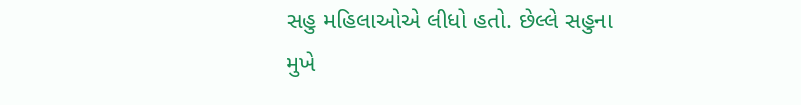સહુ મહિલાઓએ લીધો હતો. છેલ્લે સહુના મુખે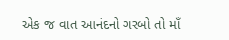એક જ વાત આનંદનો ગરબો તો માઁ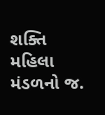શક્તિ મહિલા મંડળનો જ.